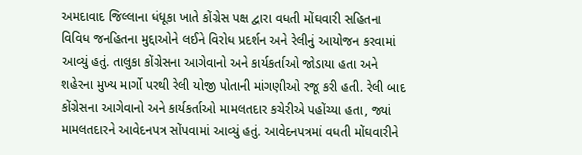અમદાવાદ જિલ્લાના ધંધૂકા ખાતે કોંગ્રેસ પક્ષ દ્વારા વધતી મોંઘવારી સહિતના વિવિધ જનહિતના મુદ્દાઓને લઈને વિરોધ પ્રદર્શન અને રેલીનું આયોજન કરવામાં આવ્યું હતું. તાલુકા કોંગ્રેસના આગેવાનો અને કાર્યકર્તાઓ જોડાયા હતા અને શહેરના મુખ્ય માર્ગો પરથી રેલી યોજી પોતાની માંગણીઓ રજૂ કરી હતી. રેલી બાદ કોંગ્રેસના આગેવાનો અને કાર્યકર્તાઓ મામલતદાર કચેરીએ પહોંચ્યા હતા, જ્યાં મામલતદારને આવેદનપત્ર સોંપવામાં આવ્યું હતું. આવેદનપત્રમાં વધતી મોંઘવારીને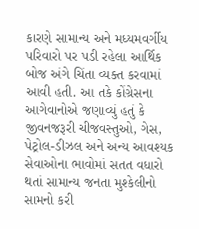કારણે સામાન્ય અને મધ્યમવર્ગીય પરિવારો પર પડી રહેલા આર્થિક બોજ અંગે ચિંતા વ્યક્ત કરવામાં આવી હતી. આ તકે કોંગ્રેસના આગેવાનોએ જણાવ્યું હતું કે જીવનજરૂરી ચીજવસ્તુઓ, ગેસ, પેટ્રોલ-ડીઝલ અને અન્ય આવશ્યક સેવાઓના ભાવોમાં સતત વધારો થતાં સામાન્ય જનતા મુશ્કેલીનો સામનો કરી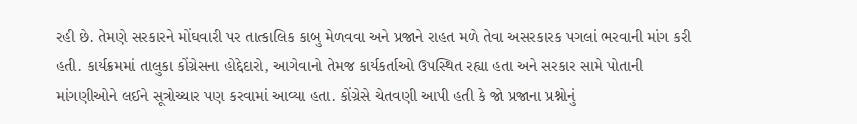રહી છે. તેમણે સરકારને મોંઘવારી પર તાત્કાલિક કાબુ મેળવવા અને પ્રજાને રાહત મળે તેવા અસરકારક પગલાં ભરવાની માંગ કરી હતી. કાર્યક્રમમાં તાલુકા કોંગ્રેસના હોદ્દેદારો, આગેવાનો તેમજ કાર્યકર્તાઓ ઉપસ્થિત રહ્યા હતા અને સરકાર સામે પોતાની માંગણીઓને લઈને સૂત્રોચ્ચાર પણ કરવામાં આવ્યા હતા. કોંગ્રેસે ચેતવણી આપી હતી કે જો પ્રજાના પ્રશ્નોનું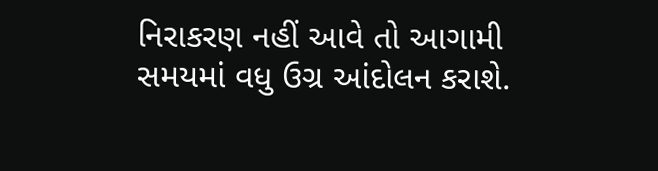નિરાકરણ નહીં આવે તો આગામી સમયમાં વધુ ઉગ્ર આંદોલન કરાશે.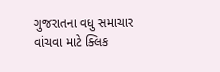ગુજરાતના વધુ સમાચાર વાંચવા માટે ક્લિક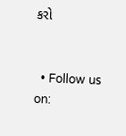કરો


  • Follow us on: